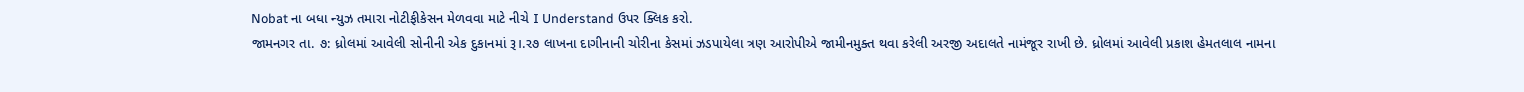Nobat ના બધા ન્યુઝ તમારા નોટીફીકેસન મેળવવા માટે નીચે I Understand ઉપર ક્લિક કરો.
જામનગર તા. ૭: ધ્રોલમાં આવેલી સોનીની એક દુકાનમાં રૂ।.ર૭ લાખના દાગીનાની ચોરીના કેસમાં ઝડપાયેલા ત્રણ આરોપીએ જામીનમુક્ત થવા કરેલી અરજી અદાલતે નામંજૂર રાખી છે. ધ્રોલમાં આવેલી પ્રકાશ હેમતલાલ નામના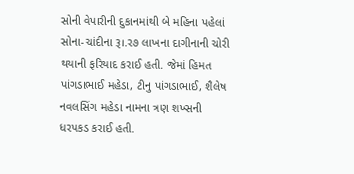સોની વેપારીની દુકાનમાંથી બે મહિના પહેલાં સોના-ચાંદીના રૂ।.ર૭ લાખના દાગીનાની ચોરી થયાની ફરિયાદ કરાઈ હતી. જેમાં હિમત પાંગડાભાઈ મહેડા, ટીનુ પાંગડાભાઈ, શૈલેષ નવલસિંગ મહેડા નામના ત્રણ શખ્સની ધરપકડ કરાઈ હતી.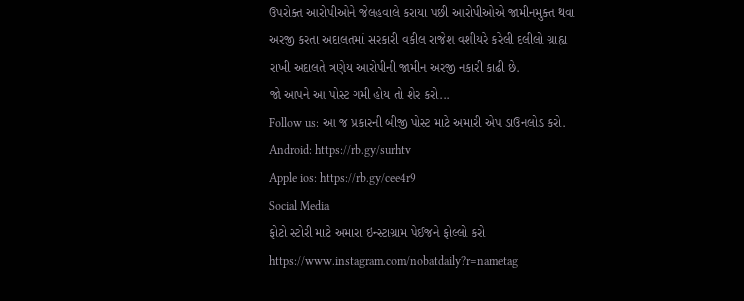ઉપરોક્ત આરોપીઓને જેલહવાલે કરાયા પછી આરોપીઓએ જામીનમુક્ત થવા અરજી કરતા અદાલતમાં સરકારી વકીલ રાજેશ વશીયરે કરેલી દલીલો ગ્રાહ્ય રાખી અદાલતે ત્રણેય આરોપીની જામીન અરજી નકારી કાઢી છે.
જો આપને આ પોસ્ટ ગમી હોય તો શેર કરો...
Follow us: આ જ પ્રકારની બીજી પોસ્ટ માટે અમારી એપ ડાઉનલોડ કરો.
Android: https://rb.gy/surhtv
Apple ios: https://rb.gy/cee4r9
Social Media
ફોટો સ્ટોરી માટે અમારા ઇન્સ્ટાગ્રામ પેઈજને ફોલ્લો કરો
https://www.instagram.com/nobatdaily?r=nametag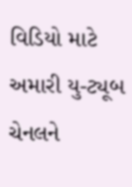વિડિયો માટે અમારી યુ-ટ્યૂબ ચેનલને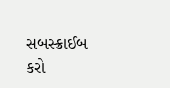સબસ્ક્રાઈબ કરો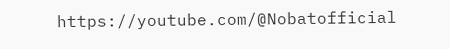https://youtube.com/@Nobatofficial